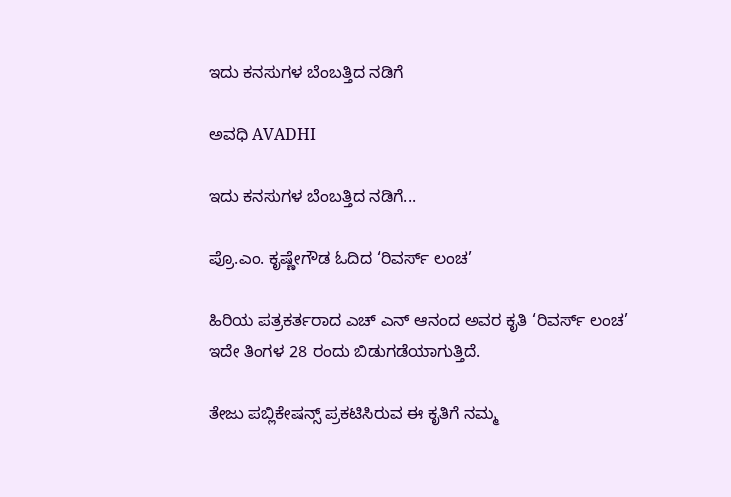ಇದು ಕನಸುಗಳ ಬೆಂಬತ್ತಿದ ನಡಿಗೆ‍

ಅವಧಿ AVADHI

ಇದು ಕನಸುಗಳ ಬೆಂಬತ್ತಿದ ನಡಿಗೆ...

ಪ್ರೊ.ಎಂ. ಕೃಷ್ಣೇಗೌಡ ಓದಿದ ‘ರಿವರ್ಸ್ ಲಂಚ’

ಹಿರಿಯ ಪತ್ರಕರ್ತರಾದ ಎಚ್ ಎನ್ ಆನಂದ ಅವರ ಕೃತಿ ‘ರಿವರ್ಸ್ ಲಂಚ’ ಇದೇ ತಿಂಗಳ 28 ರಂದು ಬಿಡುಗಡೆಯಾಗುತ್ತಿದೆ.

ತೇಜು ಪಬ್ಲಿಕೇಷನ್ಸ್ ಪ್ರಕಟಿಸಿರುವ ಈ ಕೃತಿಗೆ ನಮ್ಮ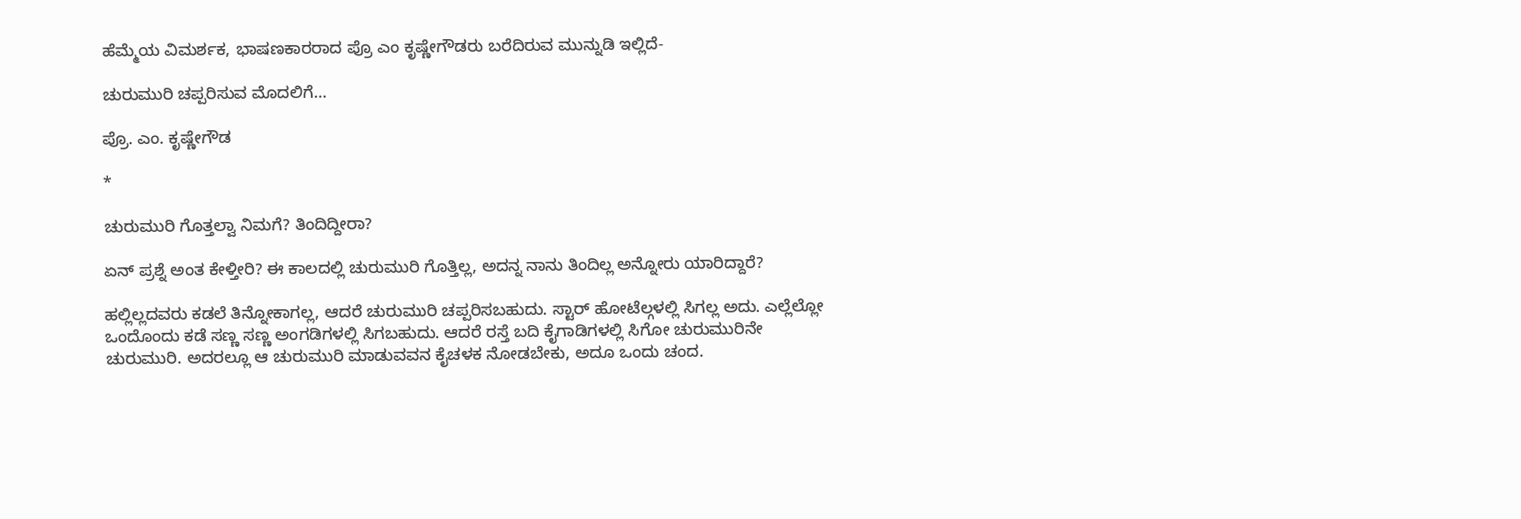ಹೆಮ್ಮೆಯ ವಿಮರ್ಶಕ, ಭಾಷಣಕಾರರಾದ ಪ್ರೊ ಎಂ ಕೃಷ್ಣೇಗೌಡರು ಬರೆದಿರುವ ಮುನ್ನುಡಿ ಇಲ್ಲಿದೆ-

ಚುರುಮುರಿ ಚಪ್ಪರಿಸುವ ಮೊದಲಿಗೆ…

ಪ್ರೊ. ಎಂ. ಕೃಷ್ಣೇಗೌಡ

*

ಚುರುಮುರಿ ಗೊತ್ತಲ್ವಾ ನಿಮಗೆ? ತಿಂದಿದ್ದೀರಾ?

ಏನ್ ಪ್ರಶ್ನೆ ಅಂತ ಕೇಳ್ತೀರಿ? ಈ ಕಾಲದಲ್ಲಿ ಚುರುಮುರಿ ಗೊತ್ತಿಲ್ಲ, ಅದನ್ನ ನಾನು ತಿಂದಿಲ್ಲ ಅನ್ನೋರು ಯಾರಿದ್ದಾರೆ?

ಹಲ್ಲಿಲ್ಲದವರು ಕಡಲೆ ತಿನ್ನೋಕಾಗಲ್ಲ, ಆದರೆ ಚುರುಮುರಿ ಚಪ್ಪರಿಸಬಹುದು. ಸ್ಟಾರ್ ಹೋಟೆಲ್ಗಳಲ್ಲಿ ಸಿಗಲ್ಲ ಅದು. ಎಲ್ಲೆಲ್ಲೋ ಒಂದೊಂದು ಕಡೆ ಸಣ್ಣ ಸಣ್ಣ ಅಂಗಡಿಗಳಲ್ಲಿ ಸಿಗಬಹುದು. ಆದರೆ ರಸ್ತೆ ಬದಿ ಕೈಗಾಡಿಗಳಲ್ಲಿ ಸಿಗೋ ಚುರುಮುರಿನೇ ಚುರುಮುರಿ. ಅದರಲ್ಲೂ ಆ ಚುರುಮುರಿ ಮಾಡುವವನ ಕೈಚಳಕ ನೋಡಬೇಕು, ಅದೂ ಒಂದು ಚಂದ.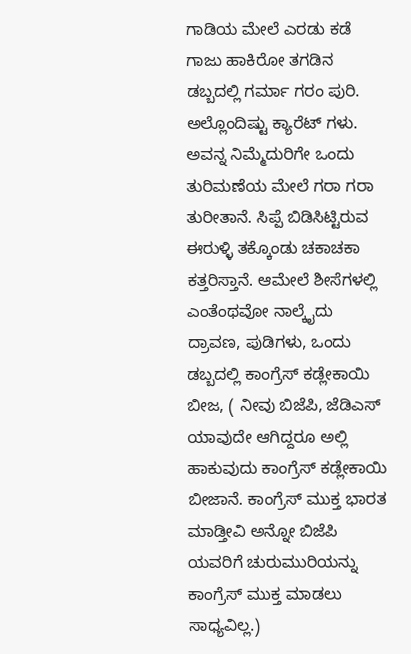ಗಾಡಿಯ ಮೇಲೆ ಎರಡು ಕಡೆ ಗಾಜು ಹಾಕಿರೋ ತಗಡಿನ ಡಬ್ಬದಲ್ಲಿ ಗರ್ಮಾ ಗರಂ ಪುರಿ. ಅಲ್ಲೊಂದಿಷ್ಟು ಕ್ಯಾರೆಟ್ ಗಳು. ಅವನ್ನ ನಿಮ್ಮೆದುರಿಗೇ ಒಂದು ತುರಿಮಣೆಯ ಮೇಲೆ ಗರಾ ಗರಾ ತುರೀತಾನೆ. ಸಿಪ್ಪೆ ಬಿಡಿಸಿಟ್ಟಿರುವ ಈರುಳ್ಳಿ ತಕ್ಕೊಂಡು ಚಕಾಚಕಾ ಕತ್ತರಿಸ್ತಾನೆ. ಆಮೇಲೆ ಶೀಸೆಗಳಲ್ಲಿ ಎಂತೆಂಥವೋ ನಾಲ್ಕೈದು ದ್ರಾವಣ, ಪುಡಿಗಳು, ಒಂದು ಡಬ್ಬದಲ್ಲಿ ಕಾಂಗ್ರೆಸ್ ಕಡ್ಲೇಕಾಯಿ ಬೀಜ, ( ನೀವು ಬಿಜೆಪಿ, ಜೆಡಿಎಸ್ ಯಾವುದೇ ಆಗಿದ್ದರೂ ಅಲ್ಲಿ ಹಾಕುವುದು ಕಾಂಗ್ರೆಸ್ ಕಡ್ಲೇಕಾಯಿ ಬೀಜಾನೆ. ಕಾಂಗ್ರೆಸ್ ಮುಕ್ತ ಭಾರತ ಮಾಡ್ತೀವಿ ಅನ್ನೋ ಬಿಜೆಪಿ ಯವರಿಗೆ ಚುರುಮುರಿಯನ್ನು ಕಾಂಗ್ರೆಸ್ ಮುಕ್ತ ಮಾಡಲು ಸಾಧ್ಯವಿಲ್ಲ.)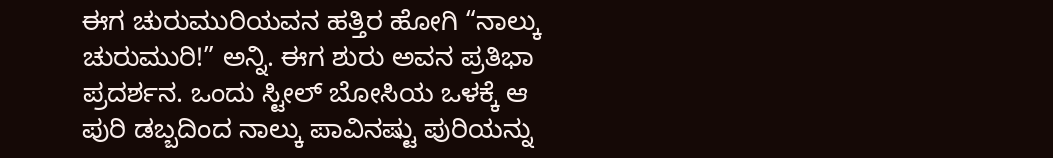ಈಗ ಚುರುಮುರಿಯವನ ಹತ್ತಿರ ಹೋಗಿ “ನಾಲ್ಕು ಚುರುಮುರಿ!” ಅನ್ನಿ. ಈಗ ಶುರು ಅವನ ಪ್ರತಿಭಾ ಪ್ರದರ್ಶನ. ಒಂದು ಸ್ಟೀಲ್ ಬೋಸಿಯ ಒಳಕ್ಕೆ ಆ ಪುರಿ ಡಬ್ಬದಿಂದ ನಾಲ್ಕು ಪಾವಿನಷ್ಟು ಪುರಿಯನ್ನು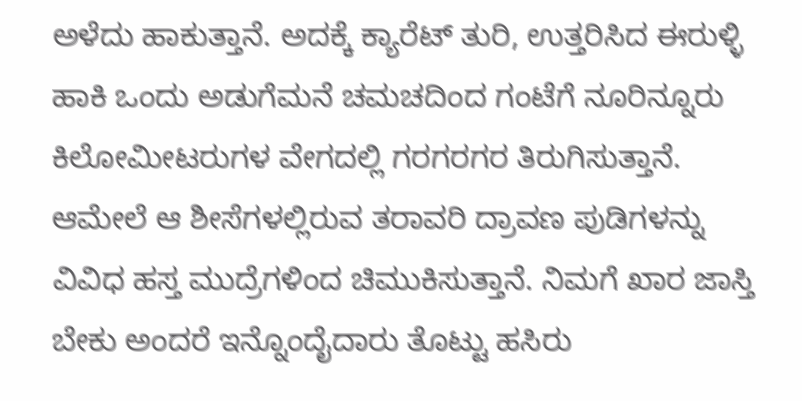ಅಳೆದು ಹಾಕುತ್ತಾನೆ. ಅದಕ್ಕೆ ಕ್ಯಾರೆಟ್ ತುರಿ, ಉತ್ತರಿಸಿದ ಈರುಳ್ಳಿ ಹಾಕಿ ಒಂದು ಅಡುಗೆಮನೆ ಚಮಚದಿಂದ ಗಂಟೆಗೆ ನೂರಿನ್ನೂರು ಕಿಲೋಮೀಟರುಗಳ ವೇಗದಲ್ಲಿ ಗರಗರಗರ ತಿರುಗಿಸುತ್ತಾನೆ. ಆಮೇಲೆ ಆ ಶೀಸೆಗಳಲ್ಲಿರುವ ತರಾವರಿ ದ್ರಾವಣ ಪುಡಿಗಳನ್ನು ವಿವಿಧ ಹಸ್ತ ಮುದ್ರೆಗಳಿಂದ ಚಿಮುಕಿಸುತ್ತಾನೆ. ನಿಮಗೆ ಖಾರ ಜಾಸ್ತಿ ಬೇಕು ಅಂದರೆ ಇನ್ನೊಂದೈದಾರು ತೊಟ್ಟು ಹಸಿರು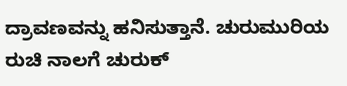ದ್ರಾವಣವನ್ನು ಹನಿಸುತ್ತಾನೆ. ಚುರುಮುರಿಯ ರುಚಿ ನಾಲಗೆ ಚುರುಕ್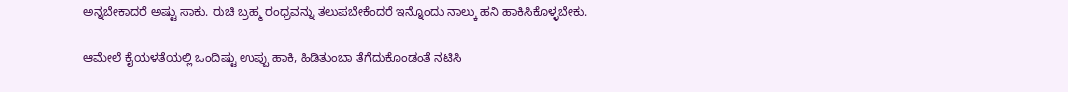ಅನ್ನಬೇಕಾದರೆ ಅಷ್ಟು ಸಾಕು. ರುಚಿ ಬ್ರಹ್ಮ ರಂಧ್ರವನ್ನು ತಲುಪಬೇಕೆಂದರೆ ಇನ್ನೊಂದು ನಾಲ್ಕು ಹನಿ ಹಾಕಿಸಿಕೊಳ್ಳಬೇಕು.

ಆಮೇಲೆ ಕೈಯಳತೆಯಲ್ಲಿ ಒಂದಿಷ್ಟು ಉಪ್ಪು ಹಾಕಿ, ಹಿಡಿತುಂಬಾ ತೆಗೆದುಕೊಂಡಂತೆ ನಟಿಸಿ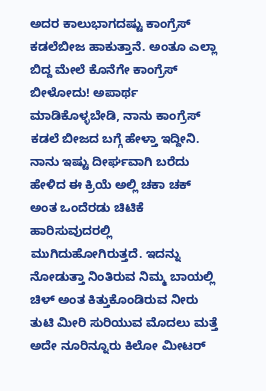ಅದರ ಕಾಲುಭಾಗದಷ್ಟು ಕಾಂಗ್ರೆಸ್ ಕಡಲೆಬೀಜ ಹಾಕುತ್ತಾನೆ. ಅಂತೂ ಎಲ್ಲಾ ಬಿದ್ದ ಮೇಲೆ ಕೊನೆಗೇ ಕಾಂಗ್ರೆಸ್ ಬೀಳೋದು! ಅಪಾರ್ಥ ಮಾಡಿಕೊಳ್ಳಬೇಡಿ, ನಾನು ಕಾಂಗ್ರೆಸ್ ಕಡಲೆ ಬೀಜದ ಬಗ್ಗೆ ಹೇಳ್ತಾ ಇದ್ದೀನಿ. ನಾನು ಇಷ್ಟು ದೀರ್ಘವಾಗಿ ಬರೆದು ಹೇಳಿದ ಈ ಕ್ರಿಯೆ ಅಲ್ಲಿ ಚಕಾ ಚಕ್ ಅಂತ ಒಂದೆರಡು ಚಿಟಿಕೆ ಹಾರಿಸುವುದರಲ್ಲಿ ಮುಗಿದುಹೋಗಿರುತ್ತದೆ. ಇದನ್ನು ನೋಡುತ್ತಾ ನಿಂತಿರುವ ನಿಮ್ಮ ಬಾಯಲ್ಲಿ ಚಿಳ್ ಅಂತ ಕಿತ್ತುಕೊಂಡಿರುವ ನೀರು ತುಟಿ ಮೀರಿ ಸುರಿಯುವ ಮೊದಲು ಮತ್ತೆ ಅದೇ ನೂರಿನ್ನೂರು ಕಿಲೋ ಮೀಟರ್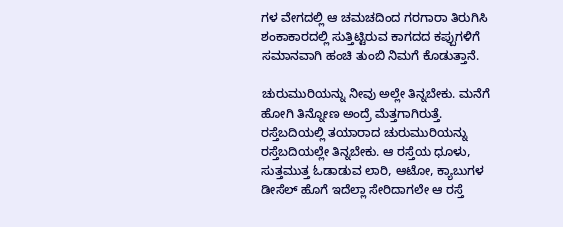ಗಳ ವೇಗದಲ್ಲಿ ಆ ಚಮಚದಿಂದ ಗರಗಾರಾ ತಿರುಗಿಸಿ ಶಂಕಾಕಾರದಲ್ಲಿ ಸುತ್ತಿಟ್ಟಿರುವ ಕಾಗದದ ಕಪ್ಪುಗಳಿಗೆ ಸಮಾನವಾಗಿ ಹಂಚಿ ತುಂಬಿ ನಿಮಗೆ ಕೊಡುತ್ತಾನೆ.

ಚುರುಮುರಿಯನ್ನು ನೀವು ಅಲ್ಲೇ ತಿನ್ನಬೇಕು. ಮನೆಗೆ ಹೋಗಿ ತಿನ್ನೋಣ ಅಂದ್ರೆ ಮೆತ್ತಗಾಗಿರುತ್ತೆ. ರಸ್ತೆಬದಿಯಲ್ಲಿ ತಯಾರಾದ ಚುರುಮುರಿಯನ್ನು ರಸ್ತೆಬದಿಯಲ್ಲೇ ತಿನ್ನಬೇಕು. ಆ ರಸ್ತೆಯ ಧೂಳು, ಸುತ್ತಮುತ್ತ ಓಡಾಡುವ ಲಾರಿ, ಆಟೋ, ಕ್ಯಾಬುಗಳ ಡೀಸೆಲ್ ಹೊಗೆ ಇದೆಲ್ಲಾ ಸೇರಿದಾಗಲೇ ಆ ರಸ್ತೆ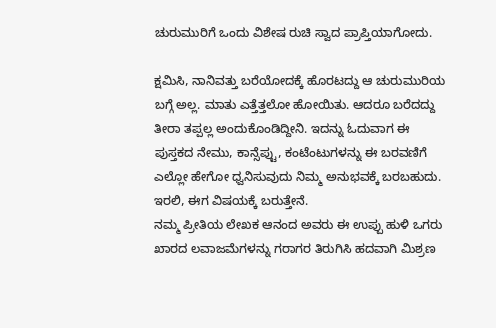ಚುರುಮುರಿಗೆ ಒಂದು ವಿಶೇಷ ರುಚಿ ಸ್ವಾದ ಪ್ರಾಪ್ತಿಯಾಗೋದು.

ಕ್ಷಮಿಸಿ, ನಾನಿವತ್ತು ಬರೆಯೋದಕ್ಕೆ ಹೊರಟದ್ದು ಆ ಚುರುಮುರಿಯ ಬಗ್ಗೆ ಅಲ್ಲ. ಮಾತು ಎತ್ತೆತ್ತಲೋ ಹೋಯಿತು. ಆದರೂ ಬರೆದದ್ದು ತೀರಾ ತಪ್ಪಲ್ಲ ಅಂದುಕೊಂಡಿದ್ದೀನಿ. ಇದನ್ನು ಓದುವಾಗ ಈ ಪುಸ್ತಕದ ನೇಮು, ಕಾನ್ಸೆಪ್ಟು, ಕಂಟೆಂಟುಗಳನ್ನು ಈ ಬರವಣಿಗೆ ಎಲ್ಲೋ ಹೇಗೋ ಧ್ವನಿಸುವುದು ನಿಮ್ಮ ಅನುಭವಕ್ಕೆ ಬರಬಹುದು. ಇರಲಿ, ಈಗ ವಿಷಯಕ್ಕೆ ಬರುತ್ತೇನೆ.
ನಮ್ಮ ಪ್ರೀತಿಯ ಲೇಖಕ ಆನಂದ ಅವರು ಈ ಉಪ್ಪು ಹುಳಿ ಒಗರು ಖಾರದ ಲವಾಜಮೆಗಳನ್ನು ಗರಾಗರ ತಿರುಗಿಸಿ ಹದವಾಗಿ ಮಿಶ್ರಣ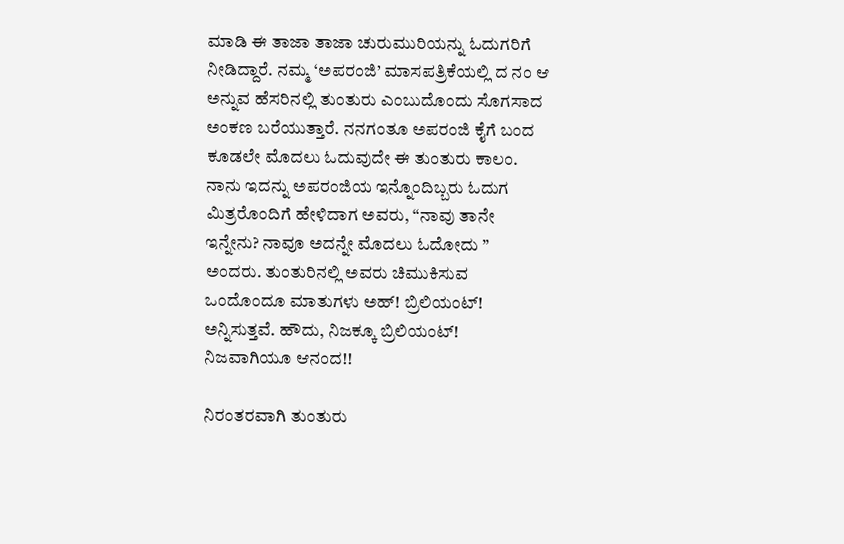ಮಾಡಿ ಈ ತಾಜಾ ತಾಜಾ ಚುರುಮುರಿಯನ್ನು ಓದುಗರಿಗೆ ನೀಡಿದ್ದಾರೆ. ನಮ್ಮ ‘ಅಪರಂಜಿ’ ಮಾಸಪತ್ರಿಕೆಯಲ್ಲಿ ದ ನಂ ಆ ಅನ್ನುವ ಹೆಸರಿನಲ್ಲಿ ತುಂತುರು ಎಂಬುದೊಂದು ಸೊಗಸಾದ ಅಂಕಣ ಬರೆಯುತ್ತಾರೆ. ನನಗಂತೂ ಅಪರಂಜಿ ಕೈಗೆ ಬಂದ ಕೂಡಲೇ ಮೊದಲು ಓದುವುದೇ ಈ ತುಂತುರು ಕಾಲಂ. ನಾನು ಇದನ್ನು ಅಪರಂಜಿಯ ಇನ್ನೊಂದಿಬ್ಬರು ಓದುಗ ಮಿತ್ರರೊಂದಿಗೆ ಹೇಳಿದಾಗ ಅವರು, “ನಾವು ತಾನೇ ಇನ್ನೇನು? ನಾವೂ ಅದನ್ನೇ ಮೊದಲು ಓದೋದು ” ಅಂದರು. ತುಂತುರಿನಲ್ಲಿ ಅವರು ಚಿಮುಕಿಸುವ ಒಂದೊಂದೂ ಮಾತುಗಳು ಅಹ್! ಬ್ರಿಲಿಯಂಟ್! ಅನ್ನಿಸುತ್ತವೆ. ಹೌದು, ನಿಜಕ್ಕೂ ಬ್ರಿಲಿಯಂಟ್! ನಿಜವಾಗಿಯೂ ಆನಂದ!!

ನಿರಂತರವಾಗಿ ತುಂತುರು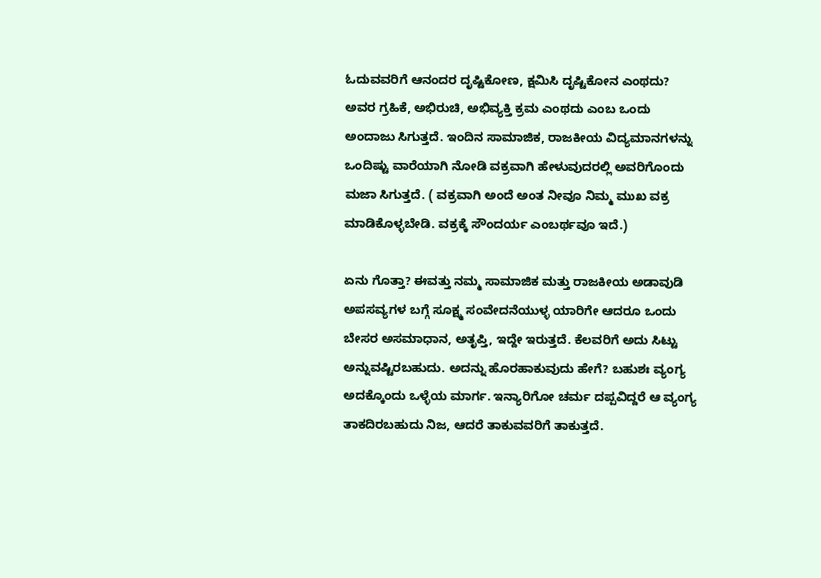ಓದುವವರಿಗೆ ಆನಂದರ ದೃಷ್ಟಿಕೋಣ, ಕ್ಷಮಿಸಿ ದೃಷ್ಟಿಕೋನ ಎಂಥದು? ಅವರ ಗ್ರಹಿಕೆ, ಅಭಿರುಚಿ, ಅಭಿವ್ಯಕ್ತಿ ಕ್ರಮ ಎಂಥದು ಎಂಬ ಒಂದು ಅಂದಾಜು ಸಿಗುತ್ತದೆ. ಇಂದಿನ ಸಾಮಾಜಿಕ, ರಾಜಕೀಯ ವಿದ್ಯಮಾನಗಳನ್ನು ಒಂದಿಷ್ಟು ವಾರೆಯಾಗಿ ನೋಡಿ ವಕ್ರವಾಗಿ ಹೇಳುವುದರಲ್ಲಿ ಅವರಿಗೊಂದು ಮಜಾ ಸಿಗುತ್ತದೆ. ( ವಕ್ರವಾಗಿ ಅಂದೆ ಅಂತ ನೀವೂ ನಿಮ್ಮ ಮುಖ ವಕ್ರ ಮಾಡಿಕೊಳ್ಳಬೇಡಿ. ವಕ್ರಕ್ಕೆ ಸೌಂದರ್ಯ ಎಂಬರ್ಥವೂ ಇದೆ.)

ಏನು ಗೊತ್ತಾ? ಈವತ್ತು ನಮ್ಮ ಸಾಮಾಜಿಕ ಮತ್ತು ರಾಜಕೀಯ ಅಡಾವುಡಿ ಅಪಸವ್ಯಗಳ ಬಗ್ಗೆ ಸೂಕ್ಷ್ಮ ಸಂವೇದನೆಯುಳ್ಳ ಯಾರಿಗೇ ಆದರೂ ಒಂದು ಬೇಸರ ಅಸಮಾಧಾನ, ಅತೃಪ್ತಿ, ಇದ್ದೇ ಇರುತ್ತದೆ. ಕೆಲವರಿಗೆ ಅದು ಸಿಟ್ಟು ಅನ್ನುವಷ್ಟಿರಬಹುದು. ಅದನ್ನು ಹೊರಹಾಕುವುದು ಹೇಗೆ? ಬಹುಶಃ ವ್ಯಂಗ್ಯ ಅದಕ್ಕೊಂದು ಒಳ್ಳೆಯ ಮಾರ್ಗ. ಇನ್ಯಾರಿಗೋ ಚರ್ಮ ದಪ್ಪವಿದ್ದರೆ ಆ ವ್ಯಂಗ್ಯ ತಾಕದಿರಬಹುದು ನಿಜ, ಆದರೆ ತಾಕುವವರಿಗೆ ತಾಕುತ್ತದೆ.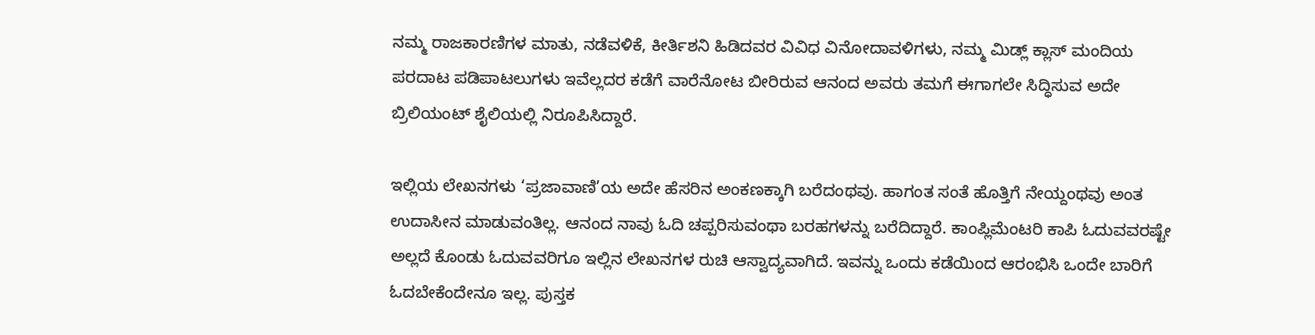ನಮ್ಮ ರಾಜಕಾರಣಿಗಳ ಮಾತು, ನಡೆವಳಿಕೆ, ಕೀರ್ತಿಶನಿ ಹಿಡಿದವರ ವಿವಿಧ ವಿನೋದಾವಳಿಗಳು, ನಮ್ಮ ಮಿಡ್ಲ್ ಕ್ಲಾಸ್ ಮಂದಿಯ ಪರದಾಟ ಪಡಿಪಾಟಲುಗಳು ಇವೆಲ್ಲದರ ಕಡೆಗೆ ವಾರೆನೋಟ ಬೀರಿರುವ ಆನಂದ ಅವರು ತಮಗೆ ಈಗಾಗಲೇ ಸಿದ್ಧಿಸುವ ಅದೇ ಬ್ರಿಲಿಯಂಟ್ ಶೈಲಿಯಲ್ಲಿ ನಿರೂಪಿಸಿದ್ದಾರೆ.

ಇಲ್ಲಿಯ ಲೇಖನಗಳು ‘ಪ್ರಜಾವಾಣಿ’ಯ ಅದೇ ಹೆಸರಿನ ಅಂಕಣಕ್ಕಾಗಿ ಬರೆದಂಥವು. ಹಾಗಂತ ಸಂತೆ ಹೊತ್ತಿಗೆ ನೇಯ್ದಂಥವು ಅಂತ ಉದಾಸೀನ ಮಾಡುವಂತಿಲ್ಲ. ಆನಂದ ನಾವು ಓದಿ ಚಪ್ಪರಿಸುವಂಥಾ ಬರಹಗಳನ್ನು ಬರೆದಿದ್ದಾರೆ. ಕಾಂಪ್ಲಿಮೆಂಟರಿ ಕಾಪಿ ಓದುವವರಷ್ಟೇ ಅಲ್ಲದೆ ಕೊಂಡು ಓದುವವರಿಗೂ ಇಲ್ಲಿನ ಲೇಖನಗಳ ರುಚಿ ಆಸ್ವಾದ್ಯವಾಗಿದೆ. ಇವನ್ನು ಒಂದು ಕಡೆಯಿಂದ ಆರಂಭಿಸಿ ಒಂದೇ ಬಾರಿಗೆ ಓದಬೇಕೆಂದೇನೂ ಇಲ್ಲ. ಪುಸ್ತಕ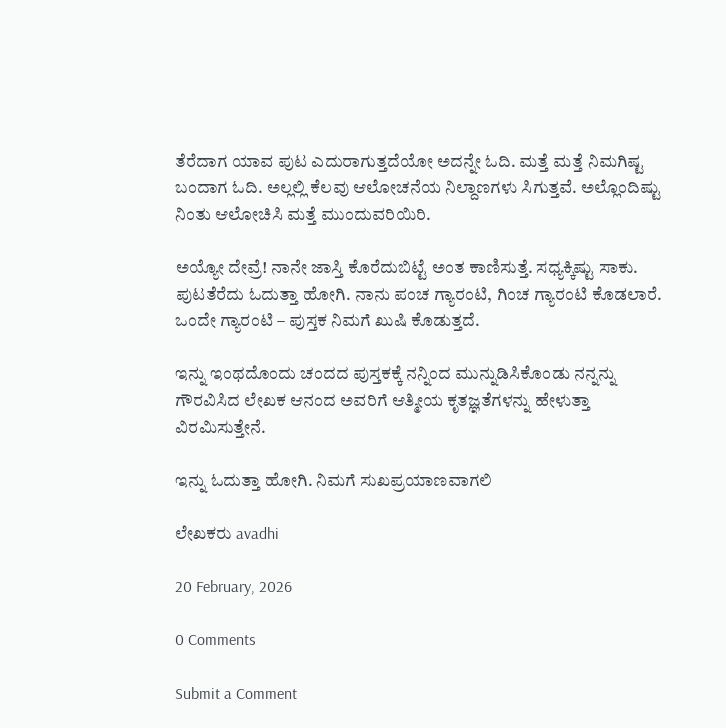ತೆರೆದಾಗ ಯಾವ ಪುಟ ಎದುರಾಗುತ್ತದೆಯೋ ಅದನ್ನೇ ಓದಿ. ಮತ್ತೆ ಮತ್ತೆ ನಿಮಗಿಷ್ಟ ಬಂದಾಗ ಓದಿ. ಅಲ್ಲಲ್ಲಿ ಕೆಲವು ಆಲೋಚನೆಯ ನಿಲ್ದಾಣಗಳು ಸಿಗುತ್ತವೆ. ಅಲ್ಲೊಂದಿಷ್ಟು ನಿಂತು ಆಲೋಚಿಸಿ ಮತ್ತೆ ಮುಂದುವರಿಯಿರಿ.

ಅಯ್ಯೋ ದೇವ್ರೆ! ನಾನೇ ಜಾಸ್ತಿ ಕೊರೆದುಬಿಟ್ಟೆ ಅಂತ ಕಾಣಿಸುತ್ತೆ. ಸಧ್ಯಕ್ಕಿಷ್ಟು ಸಾಕು. ಪುಟತೆರೆದು ಓದುತ್ತಾ ಹೋಗಿ. ನಾನು ಪಂಚ ಗ್ಯಾರಂಟಿ, ಗಿಂಚ ಗ್ಯಾರಂಟಿ ಕೊಡಲಾರೆ. ಒಂದೇ ಗ್ಯಾರಂಟಿ – ಪುಸ್ತಕ ನಿಮಗೆ ಖುಷಿ ಕೊಡುತ್ತದೆ.

ಇನ್ನು ಇಂಥದೊಂದು ಚಂದದ ಪುಸ್ತಕಕ್ಕೆ ನನ್ನಿಂದ ಮುನ್ನುಡಿಸಿಕೊಂಡು ನನ್ನನ್ನು ಗೌರವಿಸಿದ ಲೇಖಕ ಆನಂದ ಅವರಿಗೆ ಆತ್ಮೀಯ ಕೃತಜ್ಞತೆಗಳನ್ನು ಹೇಳುತ್ತಾ ವಿರಮಿಸುತ್ತೇನೆ.

ಇನ್ನು ಓದುತ್ತಾ ಹೋಗಿ. ನಿಮಗೆ ಸುಖಪ್ರಯಾಣವಾಗಲಿ

ಲೇಖಕರು avadhi

20 February, 2026

0 Comments

Submit a Comment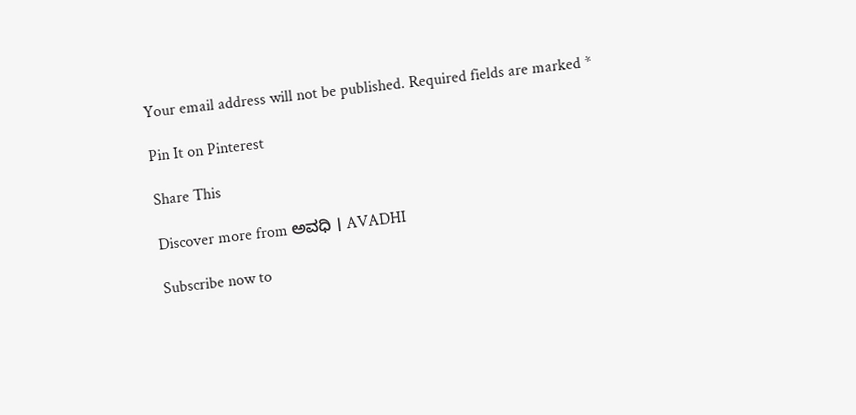Your email address will not be published. Required fields are marked *

Pin It on Pinterest

Share This

Discover more from ಅವಧಿ । AVADHI

Subscribe now to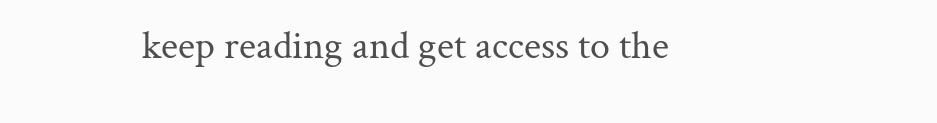keep reading and get access to the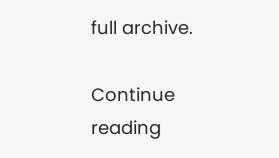full archive.

Continue reading